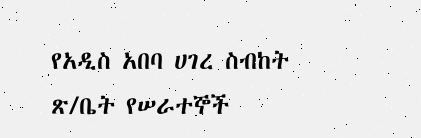የአዲስ አበባ ሀገረ ስብከት ጽ/ቤት የሠራተኞች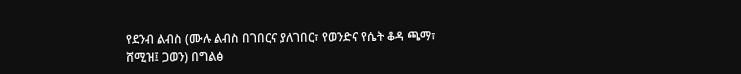የደንብ ልብስ (ሙሉ ልብስ በገበርና ያለገበር፣ የወንድና የሴት ቆዳ ጫማ፣ ሸሚዝ፤ ጋወን) በግልፅ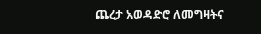ጨረታ አወዳድሮ ለመግዛትና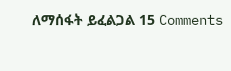ለማሰፋት ይፈልጋል 15 Comments